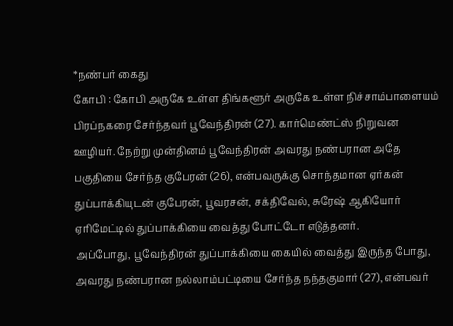*நண்பர் கைது
கோபி : கோபி அருகே உள்ள திங்களூர் அருகே உள்ள நிச்சாம்பாளையம் பிரப்நகரை சேர்ந்தவர் பூவேந்திரன் (27). கார்மெண்ட்ஸ் நிறுவன ஊழியர். நேற்று முன்தினம் பூவேந்திரன் அவரது நண்பரான அதே பகுதியை சேர்ந்த குபேரன் (26), என்பவருக்கு சொந்தமான ஏர்கன் துப்பாக்கியுடன் குபேரன், பூவரசன், சக்திவேல், சுரேஷ் ஆகியோர் ஏரிமேட்டில் துப்பாக்கியை வைத்து போட்டோ எடுத்தனர்.
அப்போது, பூவேந்திரன் துப்பாக்கியை கையில் வைத்து இருந்த போது, அவரது நண்பரான நல்லாம்பட்டியை சேர்ந்த நந்தகுமார் (27), என்பவர்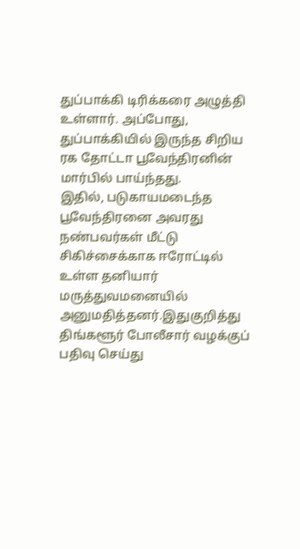துப்பாக்கி டிரிக்கரை அழுத்தி உள்ளார். அப்போது, துப்பாக்கியில் இருந்த சிறிய ரக தோட்டா பூவேந்திரனின் மார்பில் பாய்ந்தது.
இதில், படுகாயமடைந்த பூவேந்திரனை அவரது நண்பவர்கள் மீட்டு சிகிச்சைக்காக ஈரோட்டில் உள்ள தனியார் மருத்துவமனையில் அனுமதித்தனர்.இதுகுறித்து திங்களூர் போலீசார் வழக்குப் பதிவு செய்து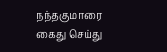நந்தகுமாரை கைது செய்து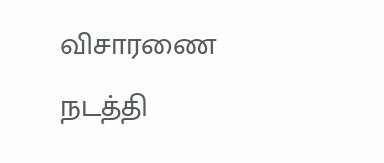விசாரணை நடத்தி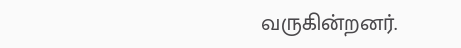வருகின்றனர்.